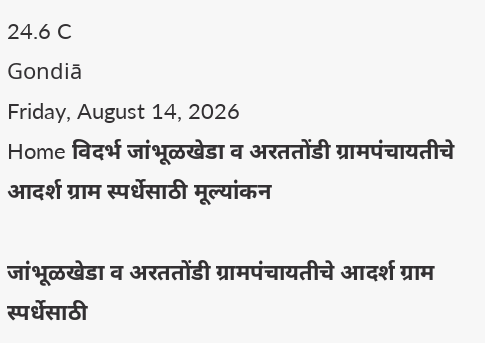24.6 C
Gondiā
Friday, August 14, 2026
Home विदर्भ जांभूळखेडा व अरततोंडी ग्रामपंचायतीचे आदर्श ग्राम स्पर्धेसाठी मूल्यांकन

जांभूळखेडा व अरततोंडी ग्रामपंचायतीचे आदर्श ग्राम स्पर्धेसाठी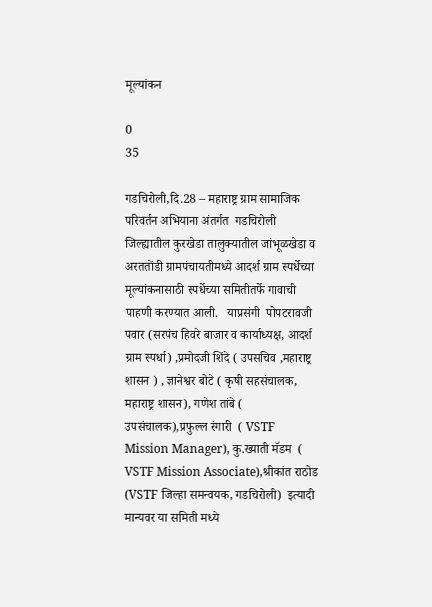मूल्यांकन

0
35

गडचिरोली,दि.28 – महाराष्ट्र ग्राम सामाजिक परिवर्तन अभियाना अंतर्गत  गडचिरोली  जिल्ह्यातील कुरखेडा तालुक्यातील जांभूळखेडा व अरततोंडी ग्रामपंचायतीमध्ये आदर्श ग्राम स्पर्धेच्या मूल्यांकनासाठी स्पर्धेच्या समितीतर्फे गावाची पाहणी करण्यात आली.   याप्रसंगी  पोपटरावजी पवार (सरपंच हिवरे बाजार व कार्याध्यक्ष, आदर्श ग्राम स्पर्धा) ,प्रमोदजी शिंदे ( उपसचिव ,महाराष्ट्र शासन ) , ज्ञानेश्वर बोटे ( कृषी सहसंचालक, महाराष्ट्र शासन), गणेश तांबे ( उपसंचालक),प्रफुल्ल रंगारी  ( VSTF Mission Manager), कु.ख्याती मॅडम  ( VSTF Mission Associate),श्रीकांत राठोड  (VSTF जिल्हा समन्वयक, गडचिरोली)  इत्यादी मान्यवर या समिती मध्ये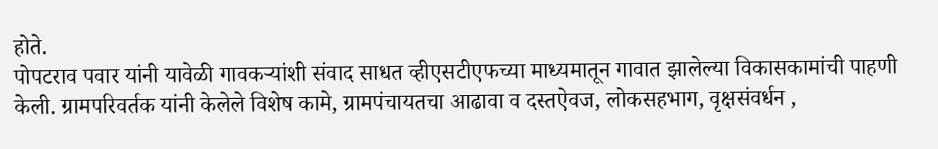होते.
पोपटराव पवार यांनी यावेळी गावकऱ्यांशी संवाद साधत व्हीएसटीएफच्या माध्यमातून गावात झालेल्या विकासकामांची पाहणी केली. ग्रामपरिवर्तक यांनी केलेले विशेष कामे, ग्रामपंचायतचा आढावा व दस्तऐवज, लोकसहभाग, वृक्षसंवर्धन ,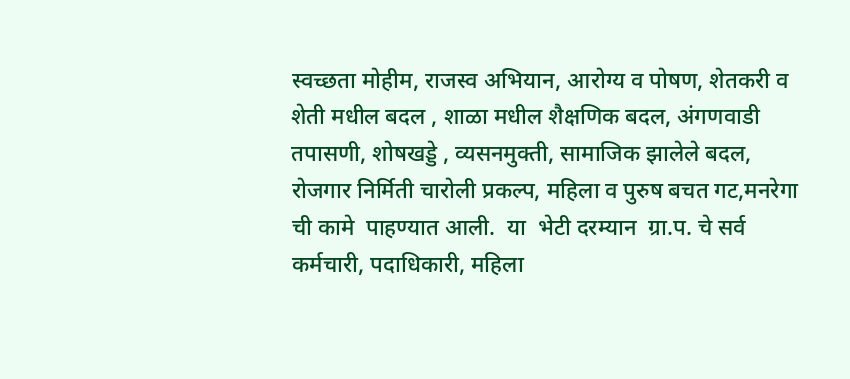स्वच्छता मोहीम, राजस्व अभियान, आरोग्य व पोषण, शेतकरी व शेती मधील बदल , शाळा मधील शैक्षणिक बदल, अंगणवाडी तपासणी, शोषखड्डे , व्यसनमुक्ती, सामाजिक झालेले बदल, रोजगार निर्मिती चारोली प्रकल्प, महिला व पुरुष बचत गट,मनरेगा ची कामे  पाहण्यात आली.  या  भेटी दरम्यान  ग्रा.प. चे सर्व कर्मचारी, पदाधिकारी, महिला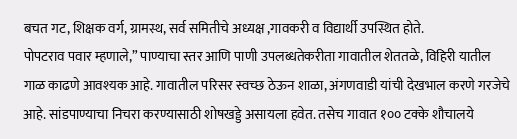बचत गट, शिक्षक वर्ग, ग्रामस्थ, सर्व समितीचे अध्यक्ष ,गावकरी व विद्यार्थी उपस्थित होते.
पोपटराव पवार म्हणाले,” पाण्याचा स्तर आणि पाणी उपलब्धतेकरीता गावातील शेततळे, विहिरी यातील गाळ काढणे आवश्यक आहे. गावातील परिसर स्वच्छ ठेऊन शाळा, अंगणवाडी यांची देखभाल करणे गरजेचे आहे. सांडपाण्याचा निचरा करण्यासाठी शोषखड्डे असायला हवेत. तसेच गावात १०० टक्के शौचालये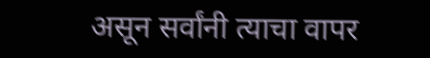असून सर्वांनी त्याचा वापर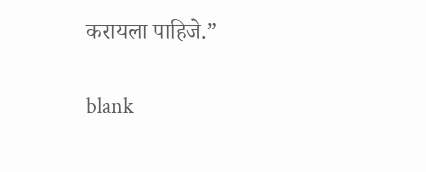करायला पाहिजे.”

blank